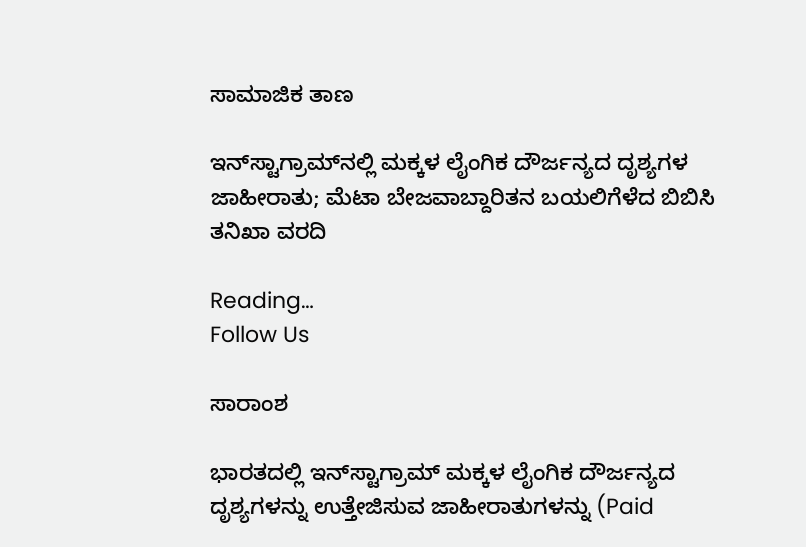ಸಾಮಾಜಿಕ ತಾಣ

ಇನ್‌ಸ್ಟಾಗ್ರಾಮ್‌ನಲ್ಲಿ ಮಕ್ಕಳ ಲೈಂಗಿಕ ದೌರ್ಜನ್ಯದ ದೃಶ್ಯಗಳ ಜಾಹೀರಾತು; ಮೆಟಾ ಬೇಜವಾಬ್ದಾರಿತನ ಬಯಲಿಗೆಳೆದ ಬಿಬಿಸಿ ತನಿಖಾ ವರದಿ

Reading…
Follow Us

ಸಾರಾಂಶ

ಭಾರತದಲ್ಲಿ ಇನ್‌ಸ್ಟಾಗ್ರಾಮ್ ಮಕ್ಕಳ ಲೈಂಗಿಕ ದೌರ್ಜನ್ಯದ ದೃಶ್ಯಗಳನ್ನು ಉತ್ತೇಜಿಸುವ ಜಾಹೀರಾತುಗಳನ್ನು (Paid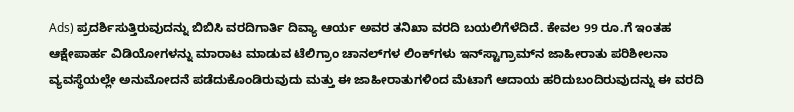Ads) ಪ್ರದರ್ಶಿಸುತ್ತಿರುವುದನ್ನು ಬಿಬಿಸಿ ವರದಿಗಾರ್ತಿ ದಿವ್ಯಾ ಆರ್ಯ ಅವರ ತನಿಖಾ ವರದಿ ಬಯಲಿಗೆಳೆದಿದೆ. ಕೇವಲ 99 ರೂ.ಗೆ ಇಂತಹ ಆಕ್ಷೇಪಾರ್ಹ ವಿಡಿಯೋಗಳನ್ನು ಮಾರಾಟ ಮಾಡುವ ಟೆಲಿಗ್ರಾಂ ಚಾನಲ್‌ಗಳ ಲಿಂಕ್‌ಗಳು ಇನ್‌ಸ್ಟಾಗ್ರಾಮ್‌ನ ಜಾಹೀರಾತು ಪರಿಶೀಲನಾ ವ್ಯವಸ್ಥೆಯಲ್ಲೇ ಅನುಮೋದನೆ ಪಡೆದುಕೊಂಡಿರುವುದು ಮತ್ತು ಈ ಜಾಹೀರಾತುಗಳಿಂದ ಮೆಟಾಗೆ ಆದಾಯ ಹರಿದುಬಂದಿರುವುದನ್ನು ಈ ವರದಿ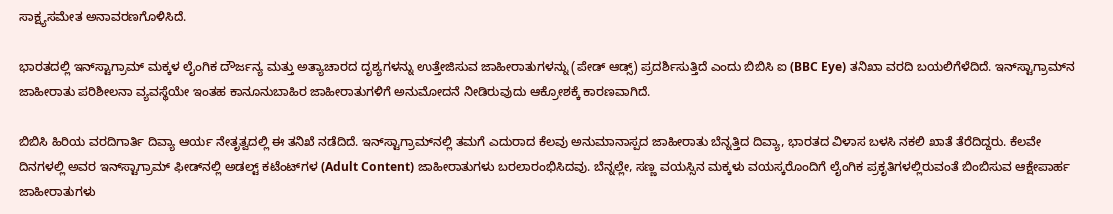ಸಾಕ್ಷ್ಯಸಮೇತ ಅನಾವರಣಗೊಳಿಸಿದೆ.

ಭಾರತದಲ್ಲಿ ಇನ್‌ಸ್ಟಾಗ್ರಾಮ್ ಮಕ್ಕಳ ಲೈಂಗಿಕ ದೌರ್ಜನ್ಯ ಮತ್ತು ಅತ್ಯಾಚಾರದ ದೃಶ್ಯಗಳನ್ನು ಉತ್ತೇಜಿಸುವ ಜಾಹೀರಾತುಗಳನ್ನು (ಪೇಡ್ ಆಡ್ಸ್) ಪ್ರದರ್ಶಿಸುತ್ತಿದೆ ಎಂದು ಬಿಬಿಸಿ ಐ (BBC Eye) ತನಿಖಾ ವರದಿ ಬಯಲಿಗೆಳೆದಿದೆ. ಇನ್‌ಸ್ಟಾಗ್ರಾಮ್‌ನ ಜಾಹೀರಾತು ಪರಿಶೀಲನಾ ವ್ಯವಸ್ಥೆಯೇ ಇಂತಹ ಕಾನೂನುಬಾಹಿರ ಜಾಹೀರಾತುಗಳಿಗೆ ಅನುಮೋದನೆ ನೀಡಿರುವುದು ಆಕ್ರೋಶಕ್ಕೆ ಕಾರಣವಾಗಿದೆ.

ಬಿಬಿಸಿ ಹಿರಿಯ ವರದಿಗಾರ್ತಿ ದಿವ್ಯಾ ಆರ್ಯ ನೇತೃತ್ವದಲ್ಲಿ ಈ ತನಿಖೆ ನಡೆದಿದೆ. ಇನ್‌ಸ್ಟಾಗ್ರಾಮ್‌ನಲ್ಲಿ ತಮಗೆ ಎದುರಾದ ಕೆಲವು ಅನುಮಾನಾಸ್ಪದ ಜಾಹೀರಾತು ಬೆನ್ನತ್ತಿದ ದಿವ್ಯಾ, ಭಾರತದ ವಿಳಾಸ ಬಳಸಿ ನಕಲಿ ಖಾತೆ ತೆರೆದಿದ್ದರು. ಕೆಲವೇ ದಿನಗಳಲ್ಲಿ ಅವರ ಇನ್‌ಸ್ಟಾಗ್ರಾಮ್ ಫೀಡ್‌ನಲ್ಲಿ ಅಡಲ್ಟ್ ಕಟೆಂಟ್‌ಗಳ (Adult Content) ಜಾಹೀರಾತುಗಳು ಬರಲಾರಂಭಿಸಿದವು. ಬೆನ್ನಲ್ಲೇ, ಸಣ್ಣ ವಯಸ್ಸಿನ ಮಕ್ಕಳು ವಯಸ್ಕರೊಂದಿಗೆ ಲೈಂಗಿಕ ಪ್ರಕೃತಿಗಳಲ್ಲಿರುವಂತೆ ಬಿಂಬಿಸುವ ಆಕ್ಷೇಪಾರ್ಹ ಜಾಹೀರಾತುಗಳು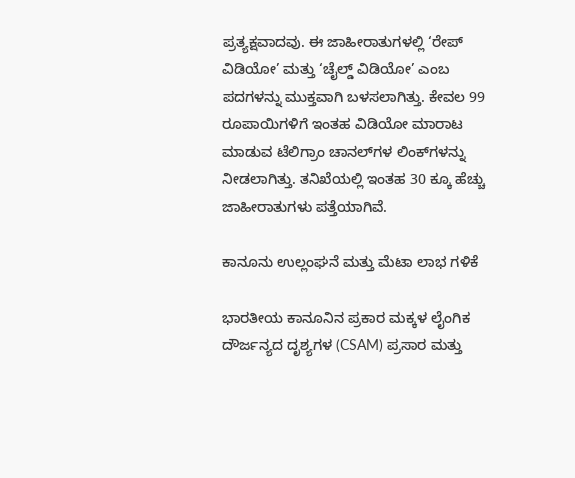ಪ್ರತ್ಯಕ್ಷವಾದವು. ಈ ಜಾಹೀರಾತುಗಳಲ್ಲಿ ‘ರೇಪ್ ವಿಡಿಯೋ’ ಮತ್ತು ‘ಚೈಲ್ಡ್ ವಿಡಿಯೋ’ ಎಂಬ ಪದಗಳನ್ನು ಮುಕ್ತವಾಗಿ ಬಳಸಲಾಗಿತ್ತು. ಕೇವಲ 99 ರೂಪಾಯಿಗಳಿಗೆ ಇಂತಹ ವಿಡಿಯೋ ಮಾರಾಟ ಮಾಡುವ ಟೆಲಿಗ್ರಾಂ ಚಾನಲ್‌ಗಳ ಲಿಂಕ್‌ಗಳನ್ನು ನೀಡಲಾಗಿತ್ತು. ತನಿಖೆಯಲ್ಲಿ ಇಂತಹ 30 ಕ್ಕೂ ಹೆಚ್ಚು ಜಾಹೀರಾತುಗಳು ಪತ್ತೆಯಾಗಿವೆ.

ಕಾನೂನು ಉಲ್ಲಂಘನೆ ಮತ್ತು ಮೆಟಾ ಲಾಭ ಗಳಿಕೆ

ಭಾರತೀಯ ಕಾನೂನಿನ ಪ್ರಕಾರ ಮಕ್ಕಳ ಲೈಂಗಿಕ ದೌರ್ಜನ್ಯದ ದೃಶ್ಯಗಳ (CSAM) ಪ್ರಸಾರ ಮತ್ತು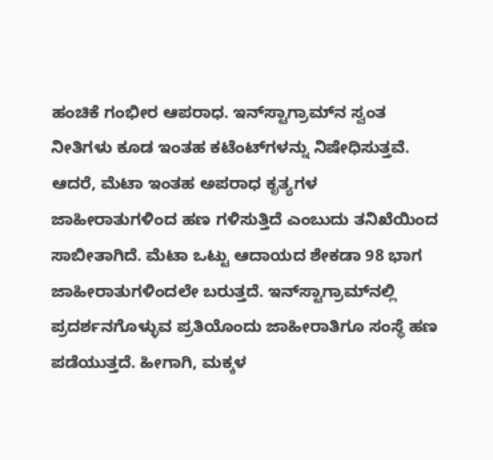ಹಂಚಿಕೆ ಗಂಭೀರ ಆಪರಾಧ. ಇನ್‌ಸ್ಟಾಗ್ರಾಮ್‌ನ ಸ್ವಂತ ನೀತಿಗಳು ಕೂಡ ಇಂತಹ ಕಟೆಂಟ್‌ಗಳನ್ನು ನಿಷೇಧಿಸುತ್ತವೆ. ಆದರೆ, ಮೆಟಾ ಇಂತಹ ಅಪರಾಧ ಕೃತ್ಯಗಳ ಜಾಹೀರಾತುಗಳಿಂದ ಹಣ ಗಳಿಸುತ್ತಿದೆ ಎಂಬುದು ತನಿಖೆಯಿಂದ ಸಾಬೀತಾಗಿದೆ. ಮೆಟಾ ಒಟ್ಟು ಆದಾಯದ ಶೇಕಡಾ 98 ಭಾಗ ಜಾಹೀರಾತುಗಳಿಂದಲೇ ಬರುತ್ತದೆ. ಇನ್‌ಸ್ಟಾಗ್ರಾಮ್‌ನಲ್ಲಿ ಪ್ರದರ್ಶನಗೊಳ್ಳುವ ಪ್ರತಿಯೊಂದು ಜಾಹೀರಾತಿಗೂ ಸಂಸ್ಥೆ ಹಣ ಪಡೆಯುತ್ತದೆ. ಹೀಗಾಗಿ, ಮಕ್ಕಳ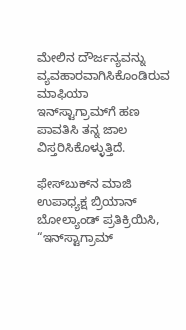ಮೇಲಿನ ದೌರ್ಜನ್ಯವನ್ನು ವ್ಯವಹಾರವಾಗಿಸಿಕೊಂಡಿರುವ ಮಾಫಿಯಾ ಇನ್‌ಸ್ಟಾಗ್ರಾಮ್‌ಗೆ ಹಣ ಪಾವತಿಸಿ ತನ್ನ ಜಾಲ ವಿಸ್ತರಿಸಿಕೊಳ್ಳುತ್ತಿದೆ.

ಫೇಸ್‌ಬುಕ್‌ನ ಮಾಜಿ ಉಪಾಧ್ಯಕ್ಷ ಬ್ರಿಯಾನ್ ಬೋಲ್ಯಾಂಡ್ ಪ್ರತಿಕ್ರಿಯಿಸಿ, “ಇನ್‌ಸ್ಟಾಗ್ರಾಮ್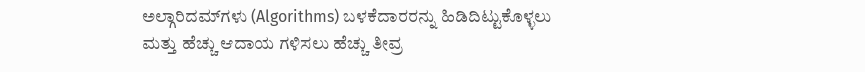ಅಲ್ಗಾರಿದಮ್‌ಗಳು (Algorithms) ಬಳಕೆದಾರರನ್ನು ಹಿಡಿದಿಟ್ಟುಕೊಳ್ಳಲು ಮತ್ತು ಹೆಚ್ಚು ಆದಾಯ ಗಳಿಸಲು ಹೆಚ್ಚು ತೀವ್ರ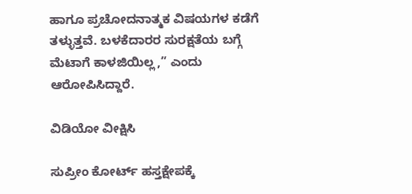ಹಾಗೂ ಪ್ರಚೋದನಾತ್ಮಕ ವಿಷಯಗಳ ಕಡೆಗೆ ತಳ್ಳುತ್ತವೆ. ಬಳಕೆದಾರರ ಸುರಕ್ಷತೆಯ ಬಗ್ಗೆ ಮೆಟಾಗೆ ಕಾಳಜಿಯಿಲ್ಲ,” ಎಂದು ಆರೋಪಿಸಿದ್ದಾರೆ.

ವಿಡಿಯೋ ವೀಕ್ಷಿಸಿ

ಸುಪ್ರೀಂ ಕೋರ್ಟ್ ಹಸ್ತಕ್ಷೇಪಕ್ಕೆ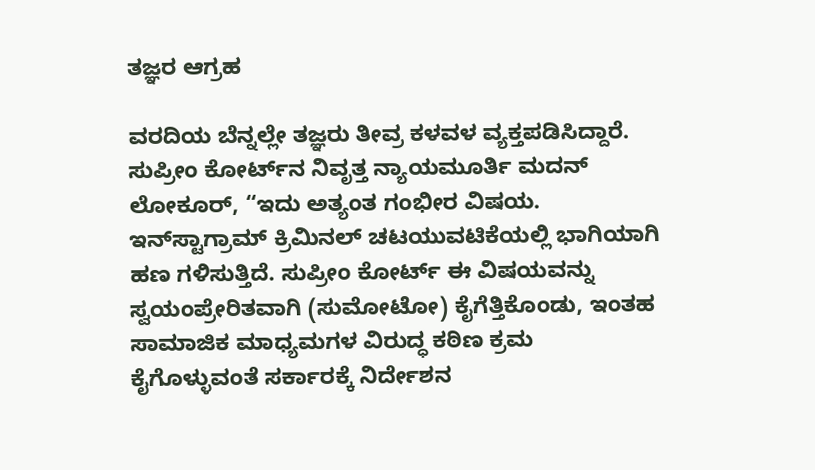ತಜ್ಞರ ಆಗ್ರಹ

ವರದಿಯ ಬೆನ್ನಲ್ಲೇ ತಜ್ಞರು ತೀವ್ರ ಕಳವಳ ವ್ಯಕ್ತಪಡಿಸಿದ್ದಾರೆ. ಸುಪ್ರೀಂ ಕೋರ್ಟ್‌ನ ನಿವೃತ್ತ ನ್ಯಾಯಮೂರ್ತಿ ಮದನ್ ಲೋಕೂರ್, “ಇದು ಅತ್ಯಂತ ಗಂಭೀರ ವಿಷಯ. ಇನ್‌ಸ್ಟಾಗ್ರಾಮ್ ಕ್ರಿಮಿನಲ್ ಚಟಯುವಟಿಕೆಯಲ್ಲಿ ಭಾಗಿಯಾಗಿ ಹಣ ಗಳಿಸುತ್ತಿದೆ. ಸುಪ್ರೀಂ ಕೋರ್ಟ್ ಈ ವಿಷಯವನ್ನು ಸ್ವಯಂಪ್ರೇರಿತವಾಗಿ (ಸುಮೋಟೋ) ಕೈಗೆತ್ತಿಕೊಂಡು, ಇಂತಹ ಸಾಮಾಜಿಕ ಮಾಧ್ಯಮಗಳ ವಿರುದ್ಧ ಕಠಿಣ ಕ್ರಮ ಕೈಗೊಳ್ಳುವಂತೆ ಸರ್ಕಾರಕ್ಕೆ ನಿರ್ದೇಶನ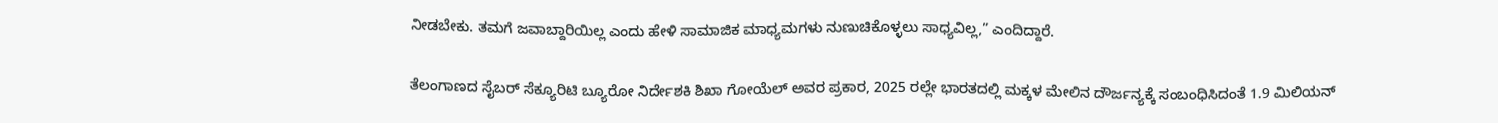ನೀಡಬೇಕು. ತಮಗೆ ಜವಾಬ್ದಾರಿಯಿಲ್ಲ ಎಂದು ಹೇಳಿ ಸಾಮಾಜಿಕ ಮಾಧ್ಯಮಗಳು ನುಣುಚಿಕೊಳ್ಳಲು ಸಾಧ್ಯವಿಲ್ಲ,” ಎಂದಿದ್ದಾರೆ.

ತೆಲಂಗಾಣದ ಸೈಬರ್ ಸೆಕ್ಯೂರಿಟಿ ಬ್ಯೂರೋ ನಿರ್ದೇಶಕಿ ಶಿಖಾ ಗೋಯೆಲ್ ಅವರ ಪ್ರಕಾರ, 2025 ರಲ್ಲೇ ಭಾರತದಲ್ಲಿ ಮಕ್ಕಳ ಮೇಲಿನ ದೌರ್ಜನ್ಯಕ್ಕೆ ಸಂಬಂಧಿಸಿದಂತೆ 1.9 ಮಿಲಿಯನ್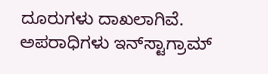ದೂರುಗಳು ದಾಖಲಾಗಿವೆ. ಅಪರಾಧಿಗಳು ಇನ್‌ಸ್ಟಾಗ್ರಾಮ್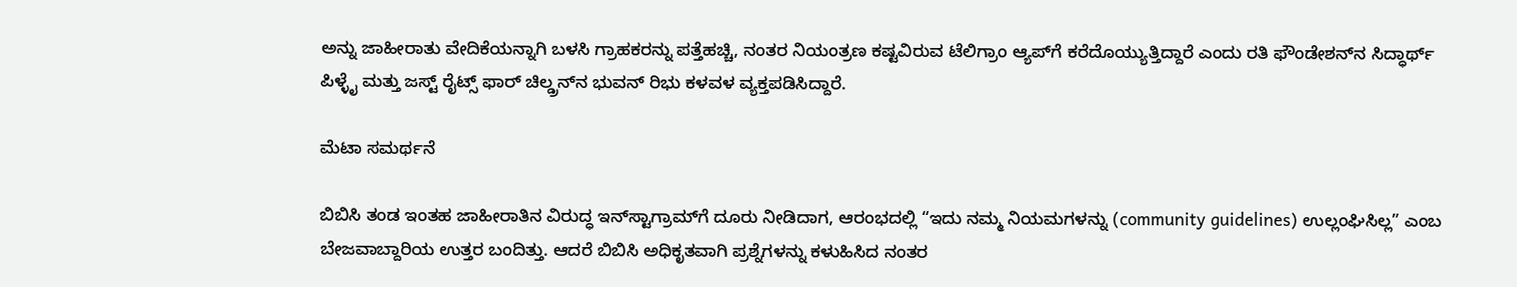ಅನ್ನು ಜಾಹೀರಾತು ವೇದಿಕೆಯನ್ನಾಗಿ ಬಳಸಿ ಗ್ರಾಹಕರನ್ನು ಪತ್ತೆಹಚ್ಚಿ, ನಂತರ ನಿಯಂತ್ರಣ ಕಷ್ಟವಿರುವ ಟೆಲಿಗ್ರಾಂ ಆ್ಯಪ್‌ಗೆ ಕರೆದೊಯ್ಯುತ್ತಿದ್ದಾರೆ ಎಂದು ರತಿ ಫೌಂಡೇಶನ್‌ನ ಸಿದ್ಧಾರ್ಥ್ ಪಿಳ್ಳೈ ಮತ್ತು ಜಸ್ಟ್ ರೈಟ್ಸ್ ಫಾರ್ ಚಿಲ್ಡ್ರನ್‌ನ ಭುವನ್ ರಿಭು ಕಳವಳ ವ್ಯಕ್ತಪಡಿಸಿದ್ದಾರೆ.

ಮೆಟಾ ಸಮರ್ಥನೆ

ಬಿಬಿಸಿ ತಂಡ ಇಂತಹ ಜಾಹೀರಾತಿನ ವಿರುದ್ಧ ಇನ್‌ಸ್ಟಾಗ್ರಾಮ್‌ಗೆ ದೂರು ನೀಡಿದಾಗ, ಆರಂಭದಲ್ಲಿ “ಇದು ನಮ್ಮ ನಿಯಮಗಳನ್ನು (community guidelines) ಉಲ್ಲಂಘಿಸಿಲ್ಲ” ಎಂಬ ಬೇಜವಾಬ್ದಾರಿಯ ಉತ್ತರ ಬಂದಿತ್ತು. ಆದರೆ ಬಿಬಿಸಿ ಅಧಿಕೃತವಾಗಿ ಪ್ರಶ್ನೆಗಳನ್ನು ಕಳುಹಿಸಿದ ನಂತರ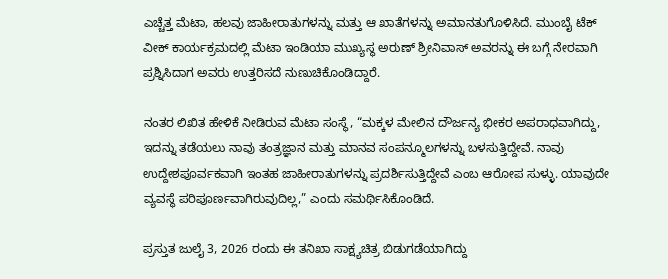ಎಚ್ಚೆತ್ತ ಮೆಟಾ, ಹಲವು ಜಾಹೀರಾತುಗಳನ್ನು ಮತ್ತು ಆ ಖಾತೆಗಳನ್ನು ಅಮಾನತುಗೊಳಿಸಿದೆ. ಮುಂಬೈ ಟೆಕ್ ವೀಕ್ ಕಾರ್ಯಕ್ರಮದಲ್ಲಿ ಮೆಟಾ ಇಂಡಿಯಾ ಮುಖ್ಯಸ್ಥ ಅರುಣ್ ಶ್ರೀನಿವಾಸ್ ಅವರನ್ನು ಈ ಬಗ್ಗೆ ನೇರವಾಗಿ ಪ್ರಶ್ನಿಸಿದಾಗ ಅವರು ಉತ್ತರಿಸದೆ ನುಣುಚಿಕೊಂಡಿದ್ದಾರೆ.

ನಂತರ ಲಿಖಿತ ಹೇಳಿಕೆ ನೀಡಿರುವ ಮೆಟಾ ಸಂಸ್ಥೆ, “ಮಕ್ಕಳ ಮೇಲಿನ ದೌರ್ಜನ್ಯ ಭೀಕರ ಅಪರಾಧವಾಗಿದ್ದು, ಇದನ್ನು ತಡೆಯಲು ನಾವು ತಂತ್ರಜ್ಞಾನ ಮತ್ತು ಮಾನವ ಸಂಪನ್ಮೂಲಗಳನ್ನು ಬಳಸುತ್ತಿದ್ದೇವೆ. ನಾವು ಉದ್ದೇಶಪೂರ್ವಕವಾಗಿ ಇಂತಹ ಜಾಹೀರಾತುಗಳನ್ನು ಪ್ರದರ್ಶಿಸುತ್ತಿದ್ದೇವೆ ಎಂಬ ಆರೋಪ ಸುಳ್ಳು. ಯಾವುದೇ ವ್ಯವಸ್ಥೆ ಪರಿಪೂರ್ಣವಾಗಿರುವುದಿಲ್ಲ,” ಎಂದು ಸಮರ್ಥಿಸಿಕೊಂಡಿದೆ.

ಪ್ರಸ್ತುತ ಜುಲೈ 3, 2026 ರಂದು ಈ ತನಿಖಾ ಸಾಕ್ಷ್ಯಚಿತ್ರ ಬಿಡುಗಡೆಯಾಗಿದ್ದು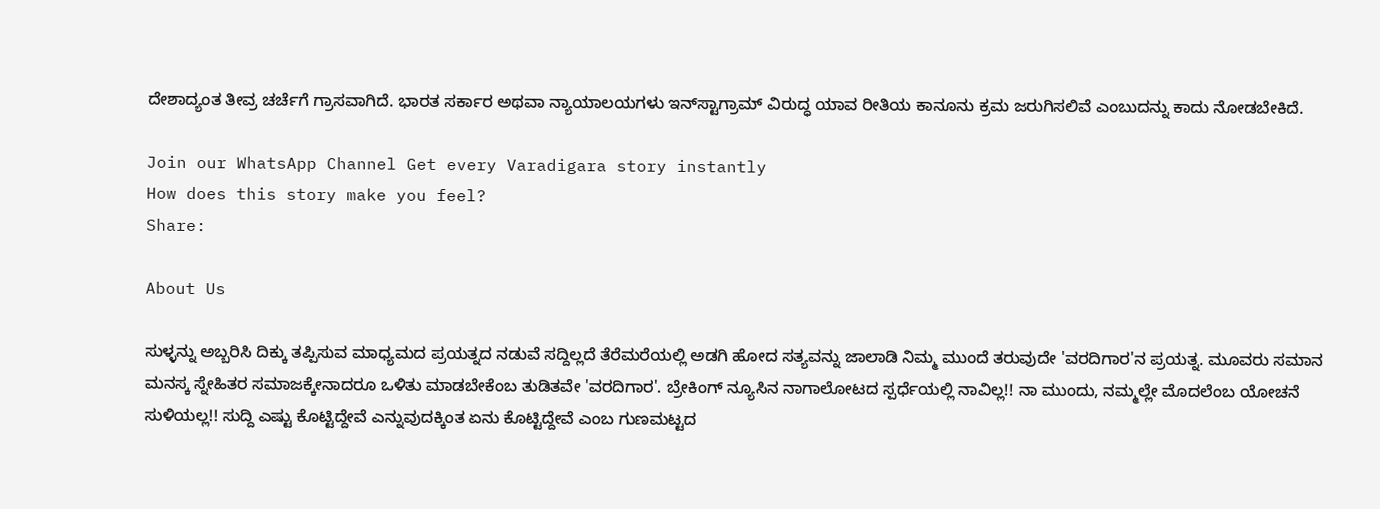ದೇಶಾದ್ಯಂತ ತೀವ್ರ ಚರ್ಚೆಗೆ ಗ್ರಾಸವಾಗಿದೆ. ಭಾರತ ಸರ್ಕಾರ ಅಥವಾ ನ್ಯಾಯಾಲಯಗಳು ಇನ್‌ಸ್ಟಾಗ್ರಾಮ್ ವಿರುದ್ಧ ಯಾವ ರೀತಿಯ ಕಾನೂನು ಕ್ರಮ ಜರುಗಿಸಲಿವೆ ಎಂಬುದನ್ನು ಕಾದು ನೋಡಬೇಕಿದೆ.

Join our WhatsApp Channel Get every Varadigara story instantly
How does this story make you feel?
Share:

About Us

ಸುಳ್ಳನ್ನು ಅಬ್ಬರಿಸಿ ದಿಕ್ಕು ತಪ್ಪಿಸುವ ಮಾಧ್ಯಮದ ಪ್ರಯತ್ನದ ನಡುವೆ ಸದ್ದಿಲ್ಲದೆ ತೆರೆಮರೆಯಲ್ಲಿ ಅಡಗಿ ಹೋದ ಸತ್ಯವನ್ನು ಜಾಲಾಡಿ ನಿಮ್ಮ ಮುಂದೆ ತರುವುದೇ 'ವರದಿಗಾರ'ನ ಪ್ರಯತ್ನ. ಮೂವರು ಸಮಾನ ಮನಸ್ಕ ಸ್ನೇಹಿತರ ಸಮಾಜಕ್ಕೇನಾದರೂ ಒಳಿತು ಮಾಡಬೇಕೆಂಬ ತುಡಿತವೇ 'ವರದಿಗಾರ'. ಬ್ರೇಕಿಂಗ್ ನ್ಯೂಸಿನ ನಾಗಾಲೋಟದ ಸ್ಪರ್ಧೆಯಲ್ಲಿ ನಾವಿಲ್ಲ!! ನಾ ಮುಂದು, ನಮ್ಮಲ್ಲೇ ಮೊದಲೆಂಬ ಯೋಚನೆ ಸುಳಿಯಲ್ಲ!! ಸುದ್ದಿ ಎಷ್ಟು ಕೊಟ್ಟಿದ್ದೇವೆ ಎನ್ನುವುದಕ್ಕಿಂತ ಏನು ಕೊಟ್ಟಿದ್ದೇವೆ ಎಂಬ ಗುಣಮಟ್ಟದ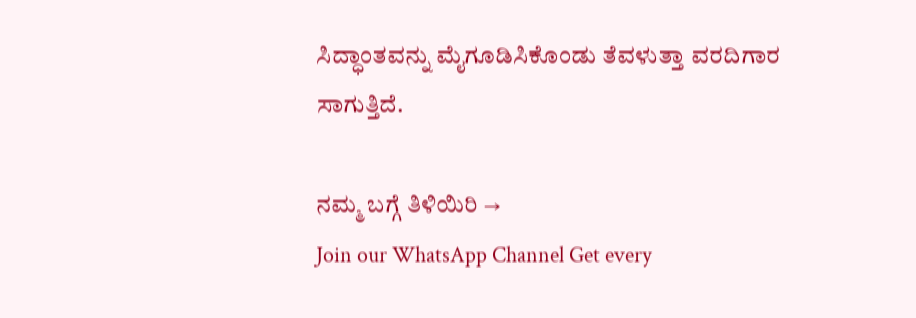ಸಿದ್ಧಾಂತವನ್ನು ಮೈಗೂಡಿಸಿಕೊಂಡು ತೆವಳುತ್ತಾ ವರದಿಗಾರ ಸಾಗುತ್ತಿದೆ.

ನಮ್ಮ ಬಗ್ಗೆ ತಿಳಿಯಿರಿ →
Join our WhatsApp Channel Get every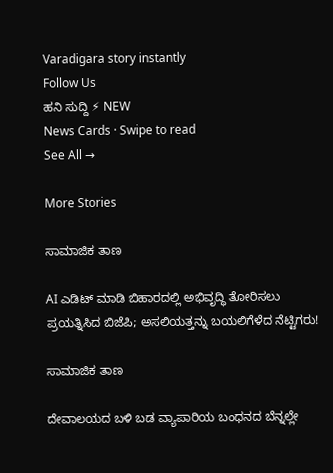Varadigara story instantly
Follow Us
ಹನಿ ಸುದ್ದಿ ⚡ NEW
News Cards · Swipe to read
See All →

More Stories

ಸಾಮಾಜಿಕ ತಾಣ

AI ಎಡಿಟ್ ಮಾಡಿ ಬಿಹಾರದಲ್ಲಿ ಅಭಿವೃದ್ಧಿ ತೋರಿಸಲು ಪ್ರಯತ್ನಿಸಿದ ಬಿಜೆಪಿ; ಅಸಲಿಯತ್ತನ್ನು ಬಯಲಿಗೆಳೆದ ನೆಟ್ಟಿಗರು!

ಸಾಮಾಜಿಕ ತಾಣ

ದೇವಾಲಯದ ಬಳಿ ಬಡ ವ್ಯಾಪಾರಿಯ ಬಂಧನದ ಬೆನ್ನಲ್ಲೇ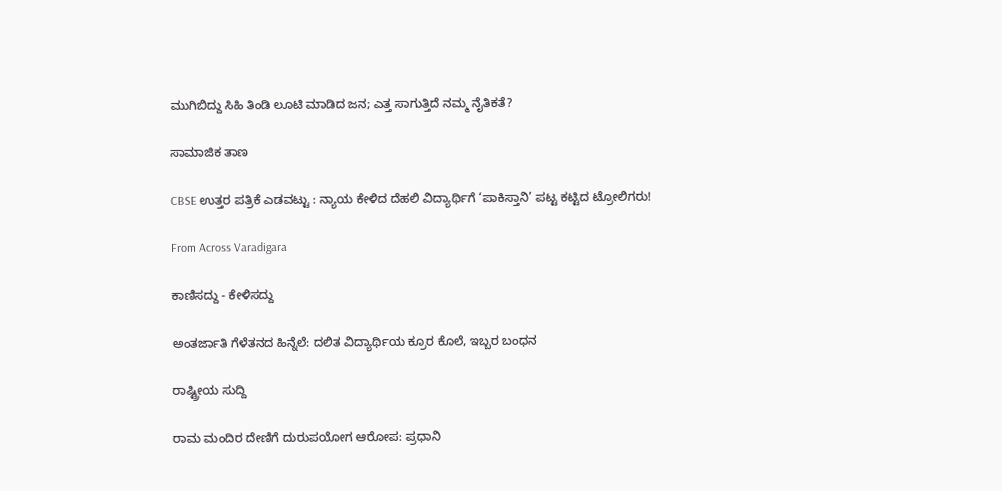ಮುಗಿಬಿದ್ದು ಸಿಹಿ ತಿಂಡಿ ಲೂಟಿ ಮಾಡಿದ ಜನ; ಎತ್ತ ಸಾಗುತ್ತಿದೆ ನಮ್ಮ ನೈತಿಕತೆ?

ಸಾಮಾಜಿಕ ತಾಣ

CBSE ಉತ್ತರ ಪತ್ರಿಕೆ ಎಡವಟ್ಟು : ನ್ಯಾಯ ಕೇಳಿದ ದೆಹಲಿ ವಿದ್ಯಾರ್ಥಿಗೆ ‘ಪಾಕಿಸ್ತಾನಿ’ ಪಟ್ಟ ಕಟ್ಟಿದ ಟ್ರೋಲಿಗರು!

From Across Varadigara

ಕಾಣಿಸದ್ದು - ಕೇಳಿಸದ್ದು

ಅಂತರ್ಜಾತಿ ಗೆಳೆತನದ ಹಿನ್ನೆಲೆ: ದಲಿತ ವಿದ್ಯಾರ್ಥಿಯ ಕ್ರೂರ ಕೊಲೆ, ಇಬ್ಬರ ಬಂಧನ

ರಾಷ್ಟ್ರೀಯ ಸುದ್ದಿ

ರಾಮ ಮಂದಿರ ದೇಣಿಗೆ ದುರುಪಯೋಗ ಆರೋಪ: ಪ್ರಧಾನಿ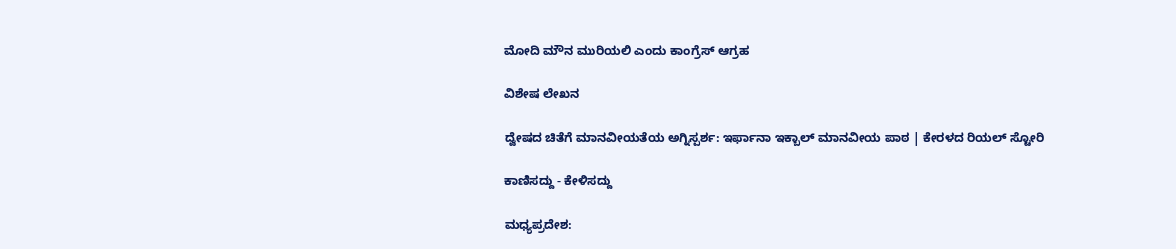ಮೋದಿ ಮೌನ ಮುರಿಯಲಿ ಎಂದು ಕಾಂಗ್ರೆಸ್ ಆಗ್ರಹ

ವಿಶೇಷ ಲೇಖನ

ದ್ವೇಷದ ಚಿತೆಗೆ ಮಾನವೀಯತೆಯ ಅಗ್ನಿಸ್ಪರ್ಶ: ಇರ್ಫಾನಾ ಇಕ್ಬಾಲ್ ಮಾನವೀಯ ಪಾಠ | ಕೇರಳದ ರಿಯಲ್ ಸ್ಟೋರಿ

ಕಾಣಿಸದ್ದು - ಕೇಳಿಸದ್ದು

ಮಧ್ಯಪ್ರದೇಶ: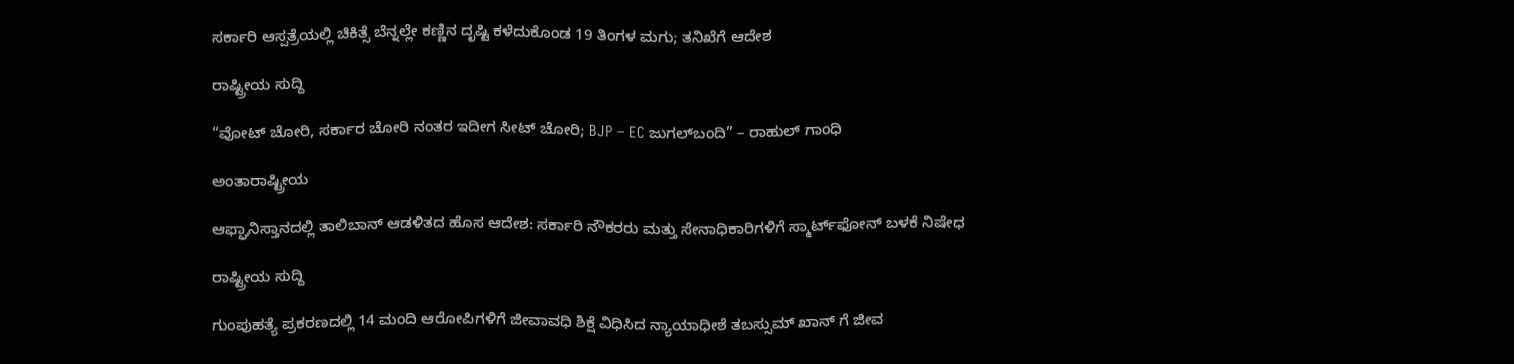ಸರ್ಕಾರಿ ಆಸ್ಪತ್ರೆಯಲ್ಲಿ ಚಿಕಿತ್ಸೆ ಬೆನ್ನಲ್ಲೇ ಕಣ್ಣಿನ ದೃಷ್ಟಿ ಕಳೆದುಕೊಂಡ 19 ತಿಂಗಳ ಮಗು; ತನಿಖೆಗೆ ಆದೇಶ

ರಾಷ್ಟ್ರೀಯ ಸುದ್ದಿ

“ವೋಟ್ ಚೋರಿ, ಸರ್ಕಾರ ಚೋರಿ ನಂತರ ಇದೀಗ ಸೀಟ್ ಚೋರಿ; BJP – EC ಜುಗಲ್‌ಬಂದಿ” – ರಾಹುಲ್ ಗಾಂಧಿ

ಅಂತಾರಾಷ್ಟ್ರೀಯ

ಆಫ್ಘಾನಿಸ್ತಾನದಲ್ಲಿ ತಾಲಿಬಾನ್ ಆಡಳಿತದ ಹೊಸ ಆದೇಶ: ಸರ್ಕಾರಿ ನೌಕರರು ಮತ್ತು ಸೇನಾಧಿಕಾರಿಗಳಿಗೆ ಸ್ಮಾರ್ಟ್‌ಫೋನ್ ಬಳಕೆ ನಿಷೇಧ

ರಾಷ್ಟ್ರೀಯ ಸುದ್ದಿ

ಗುಂಪುಹತ್ಯೆ ಪ್ರಕರಣದಲ್ಲಿ 14 ಮಂದಿ ಆರೋಪಿಗಳಿಗೆ ಜೀವಾವಧಿ ಶಿಕ್ಷೆ ವಿಧಿಸಿದ ನ್ಯಾಯಾಧೀಶೆ ತಬಸ್ಸುಮ್ ಖಾನ್ ಗೆ ಜೀವ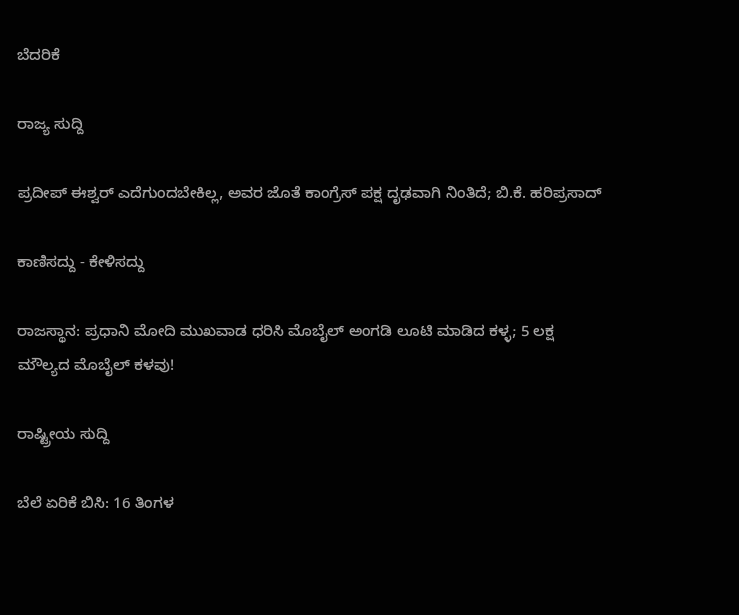ಬೆದರಿಕೆ

ರಾಜ್ಯ ಸುದ್ದಿ

ಪ್ರದೀಪ್ ಈಶ್ವರ್ ಎದೆಗುಂದಬೇಕಿಲ್ಲ, ಅವರ ಜೊತೆ ಕಾಂಗ್ರೆಸ್‌ ಪಕ್ಷ ದೃಢವಾಗಿ ನಿಂತಿದೆ; ಬಿ.ಕೆ. ಹರಿಪ್ರಸಾದ್

ಕಾಣಿಸದ್ದು - ಕೇಳಿಸದ್ದು

ರಾಜಸ್ಥಾನ: ಪ್ರಧಾನಿ ಮೋದಿ ಮುಖವಾಡ ಧರಿಸಿ ಮೊಬೈಲ್ ಅಂಗಡಿ ಲೂಟಿ ಮಾಡಿದ ಕಳ್ಳ; 5 ಲಕ್ಷ ಮೌಲ್ಯದ ಮೊಬೈಲ್ ಕಳವು!

ರಾಷ್ಟ್ರೀಯ ಸುದ್ದಿ

ಬೆಲೆ ಏರಿಕೆ ಬಿಸಿ: 16 ತಿಂಗಳ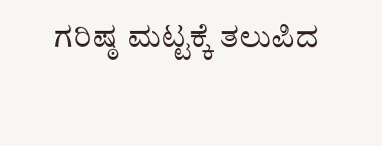ಗರಿಷ್ಠ ಮಟ್ಟಕ್ಕೆ ತಲುಪಿದ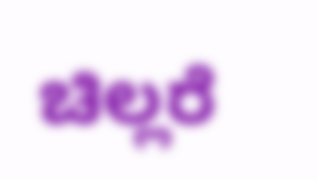ಚಿಲ್ಲರೆ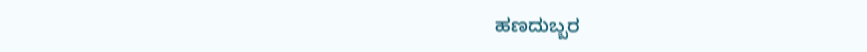ಹಣದುಬ್ಬರ